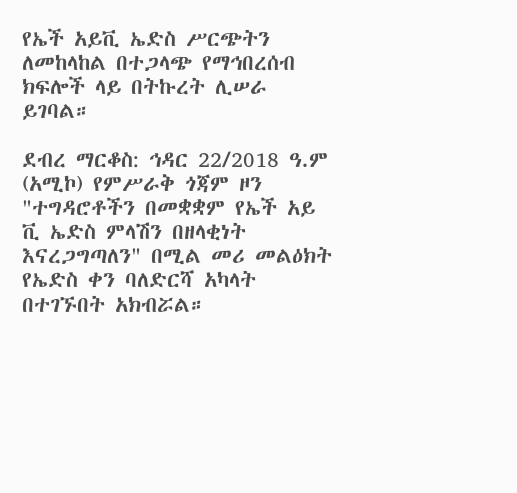የኤች አይቪ ኤድስ ሥርጭትን ለመከላከል በተጋላጭ የማኅበረሰብ ክፍሎች ላይ በትኩረት ሊሠራ ይገባል።

ደብረ ማርቆስ: ኅዳር 22/2018 ዓ.ም (አሚኮ) የምሥራቅ ጎጃም ዞን "ተግዳሮቶችን በመቋቋም የኤች አይ ቪ ኤድስ ምላሽን በዘላቂነት እናረጋግጣለን" በሚል መሪ መልዕክት የኤድስ ቀን ባለድርሻ አካላት በተገኙበት አክብሯል።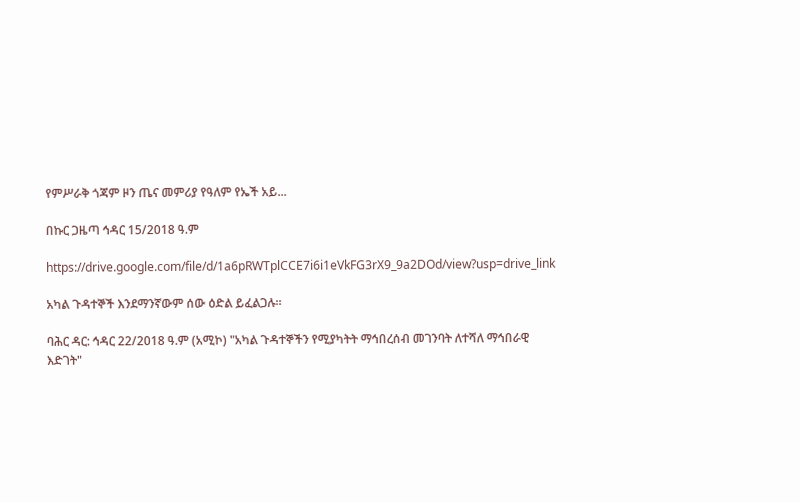የምሥራቅ ጎጃም ዞን ጤና መምሪያ የዓለም የኤች አይ...

በኩር ጋዜጣ ኅዳር 15/2018 ዓ.ም

https://drive.google.com/file/d/1a6pRWTplCCE7i6i1eVkFG3rX9_9a2DOd/view?usp=drive_link

አካል ጉዳተኞች እንደማንኛውም ሰው ዕድል ይፈልጋሉ።

ባሕር ዳር: ኅዳር 22/2018 ዓ.ም (አሚኮ) "አካል ጉዳተኞችን የሚያካትት ማኅበረሰብ መገንባት ለተሻለ ማኅበራዊ እድገት"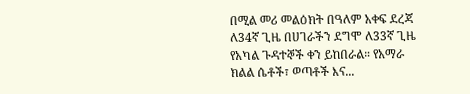በሚል መሪ መልዕክት በዓለም አቀፍ ደረጃ ለ34ኛ ጊዜ በሀገራችን ደግሞ ለ33ኛ ጊዜ የአካል ጉዳተኞች ቀን ይከበራል። የአማራ ክልል ሴቶች፣ ወጣቶች እና...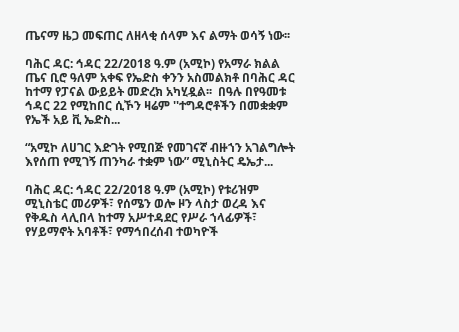ጤናማ ዜጋ መፍጠር ለዘላቂ ሰላም እና ልማት ወሳኝ ነው፡፡

ባሕር ዳር: ኅዳር 22/2018 ዓ.ም (አሚኮ) የአማራ ክልል ጤና ቢሮ ዓለም አቀፍ የኤድስ ቀንን አስመልክቶ በባሕር ዳር ከተማ የፓናል ውይይት መድረክ አካሂዷል፡፡  በዓሉ በየዓመቱ ኅዳር 22 የሚከበር ሲኾን ዛሬም ''ተግዳሮቶችን በመቋቋም የኤች አይ ቪ ኤድስ...

“አሚኮ ለሀገር እድገት የሚበጅ የመገናኛ ብዙኀን አገልግሎት እየሰጠ የሚገኝ ጠንካራ ተቋም ነው” ሚኒስትር ዴኤታ...

ባሕር ዳር: ኅዳር 22/2018 ዓ.ም (አሚኮ) የቱሪዝም ሚኒስቴር መሪዎች፣ የሰሜን ወሎ ዞን ላስታ ወረዳ እና የቅዱስ ላሊበላ ከተማ አሥተዳደር የሥራ ኀላፊዎች፣ የሃይማኖት አባቶች፣ የማኅበረሰብ ተወካዮች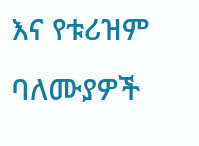እና የቱሪዝም ባለሙያዎች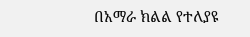በአማራ ክልል የተለያዩ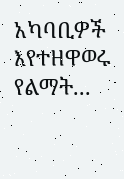አካባቢዎች እየተዘዋወሩ የልማት...